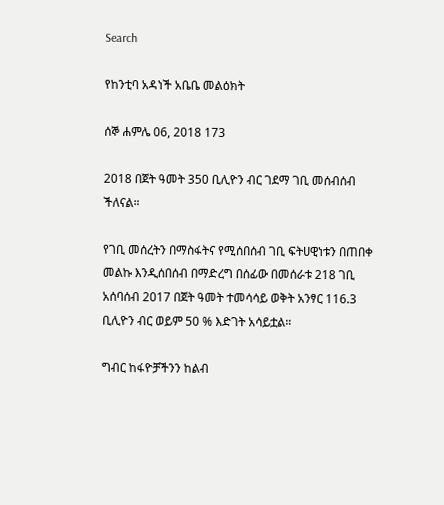Search

የከንቲባ አዳነች አቤቤ መልዕክት

ሰኞ ሐምሌ 06, 2018 173

2018 በጀት ዓመት 350 ቢሊዮን ብር ገደማ ገቢ መሰብሰብ ችለናል።

የገቢ መሰረትን በማስፋትና የሚሰበሰብ ገቢ ፍትሀዊነቱን በጠበቀ መልኩ እንዲሰበሰብ በማድረግ በሰፊው በመሰራቱ 218 ገቢ አሰባሰብ 2017 በጀት ዓመት ተመሳሳይ ወቅት አንፃር 116.3 ቢሊዮን ብር ወይም 50 % እድገት አሳይቷል።

ግብር ከፋዮቻችንን ከልብ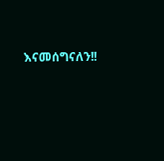እናመሰግናለን!!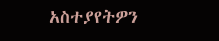አስተያየትዎን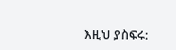እዚህ ያስፍሩ: